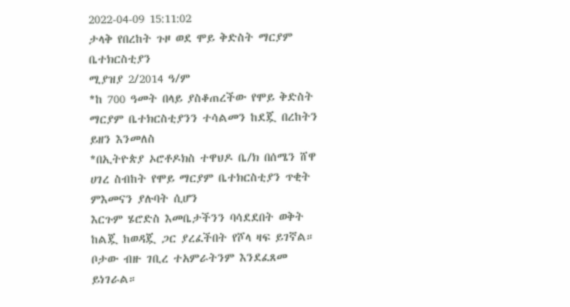2022-04-09 15:11:02
ታላቅ የበረከት ጉዞ ወደ ሞይ ቅድስት ማርያም ቤተክርስቲያን
ሚያዝያ 2/2014 ዓ/ም
*ከ 700 ዓመት በላይ ያስቆጠረችው የሞይ ቅድስት ማርያም ቤተክርስቲያንን ተሳልመን ከደጇ በረከትን ይዘን እንመለስ
*በኢትዮጵያ ኦሮቶዶክስ ተዋህዶ ቤ/ክ በሰሜን ሸዋ ሀገረ ስብከት የሞይ ማርያም ቤተክርስቲያን ጥቂት ምእመናን ያሉባት ሲሆን
እርጉም ሄሮድስ እመቤታችንን ባሳደደበት ወቅት ከልጇ ከወዳጇ ጋር ያረፈችበት የሾላ ዛፍ ይገኛል።
ቦታው ብዙ ገቢረ ተአምራትንም እንደፈጸመ ይነገራል።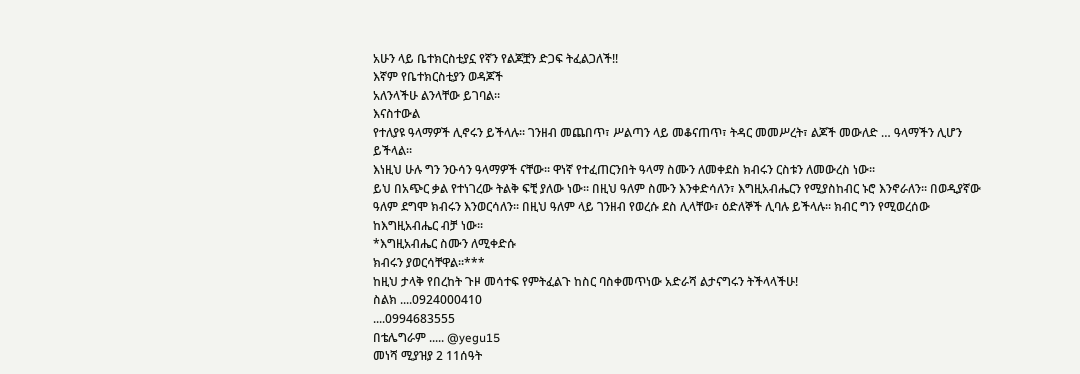አሁን ላይ ቤተክርስቲያኗ የኛን የልጆቿን ድጋፍ ትፈልጋለች!!
እኛም የቤተክርስቲያን ወዳጆች
አለንላችሁ ልንላቸው ይገባል።
እናስተውል
የተለያዩ ዓላማዎች ሊኖሩን ይችላሉ፡፡ ገንዘብ መጨበጥ፣ ሥልጣን ላይ መቆናጠጥ፣ ትዳር መመሥረት፣ ልጆች መውለድ … ዓላማችን ሊሆን ይችላል፡፡
እነዚህ ሁሉ ግን ንዑሳን ዓላማዎች ናቸው፡፡ ዋነኛ የተፈጠርንበት ዓላማ ስሙን ለመቀደስ ክብሩን ርስቱን ለመውረስ ነው፡፡
ይህ በአጭር ቃል የተነገረው ትልቅ ፍቺ ያለው ነው፡፡ በዚህ ዓለም ስሙን እንቀድሳለን፣ እግዚአብሔርን የሚያስከብር ኑሮ እንኖራለን። በወዲያኛው ዓለም ደግሞ ክብሩን እንወርሳለን፡፡ በዚህ ዓለም ላይ ገንዘብ የወረሱ ደስ ሊላቸው፣ ዕድለኞች ሊባሉ ይችላሉ፡፡ ክብር ግን የሚወረሰው ከእግዚአብሔር ብቻ ነው፡፡
*እግዚአብሔር ስሙን ለሚቀድሱ
ክብሩን ያወርሳቸዋል፡፡***
ከዚህ ታላቅ የበረከት ጉዞ መሳተፍ የምትፈልጉ ከስር ባስቀመጥነው አድራሻ ልታናግሩን ትችላላችሁ!
ስልክ ....0924000410
....0994683555
በቴሌግራም ..... @yegu15
መነሻ ሚያዝያ 2 11ሰዓት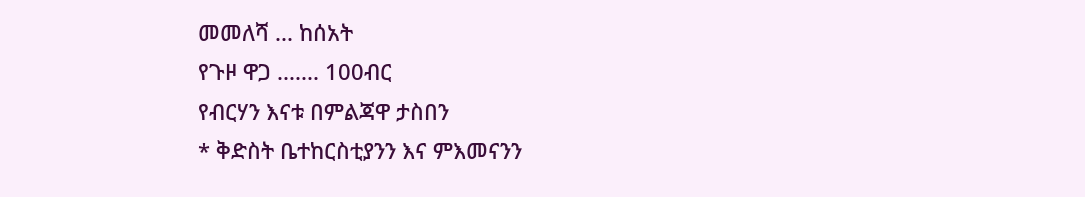መመለሻ ... ከሰአት
የጉዞ ዋጋ ....... 100ብር
የብርሃን እናቱ በምልጃዋ ታስበን
* ቅድስት ቤተከርስቲያንን እና ምእመናንን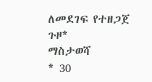ለመደገፍ የተዘጋጀ ጉዞ*
ማስታወሻ
* 30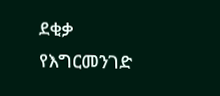ደቂቃ የእግርመንገድ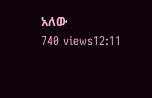አለው
740 views12:11